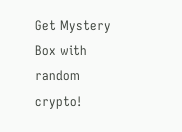Get Mystery Box with random crypto!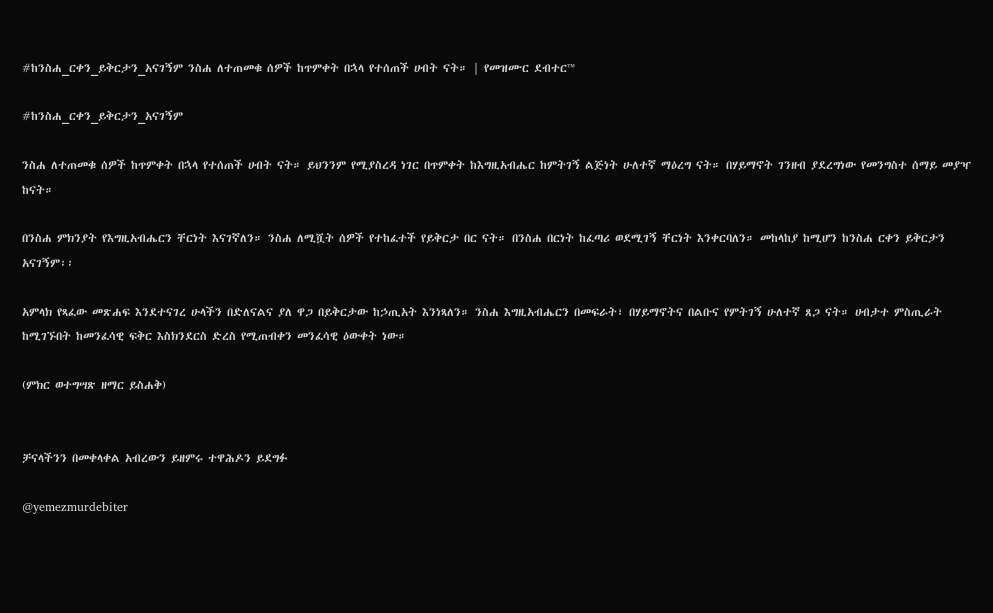#ከንስሐ_ርቀን_ይቅርታን_አናገኝም ንስሐ ለተጠመቁ ሰዎች ከጥምቀት በኋላ የተሰጠች ሀብት ናት። | የመዝሙር ደብተር™

#ከንስሐ_ርቀን_ይቅርታን_አናገኝም

ንስሐ ለተጠመቁ ሰዎች ከጥምቀት በኋላ የተሰጠች ሀብት ናት። ይህንንም የሚያስረዳ ነገር በጥምቀት ከእግዚአብሔር ከምትገኝ ልጅነት ሁለተኛ ማዕረግ ናት። በሃይማኖት ገንዘብ ያደረግነው የመንግስተ ሰማይ መያዣ ከናት።

በንስሐ ምክንያት የእግዚአብሔርን ቸርነት እናገኛለን። ንስሐ ለሚሿት ሰዎች የተከፈተች የይቅርታ በር ናት። በንስሐ በርነት ከፈጣሪ ወደሚገኝ ቸርነት እንቀርባለን። መከላከያ ከሚሆን ከንስሐ ርቀን ይቅርታን አናገኝም፡፡

አምላክ የጻፈው መጽሐፍ እንደተናገረ ሁላችን በድለናልና ያለ ዋጋ በይቅርታው ከኃጢአት እንነጻለን። ንስሐ እግዚአብሔርን በመፍራት፣ በሃይማኖትና በልቡና የምትገኝ ሁለተኛ ጸጋ ናት። ሀብታተ ምስጢራት ከሚገኙበት ከመንፈሳዊ ፍቅር እስክንደርስ ድረስ የሚጠብቀን መንፈሳዊ ዕውቀት ነው።

(ምክር ወተግሣጽ ዘማር ይስሐቅ)


ቻናላችንን በመቀላቀል አብረውን ይዘምሩ ተዋሕዶን ይደግፉ

@yemezmurdebiter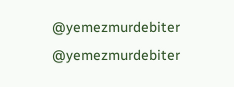@yemezmurdebiter
@yemezmurdebiter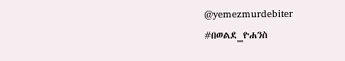@yemezmurdebiter
#በወልደ_ዮሐንስ